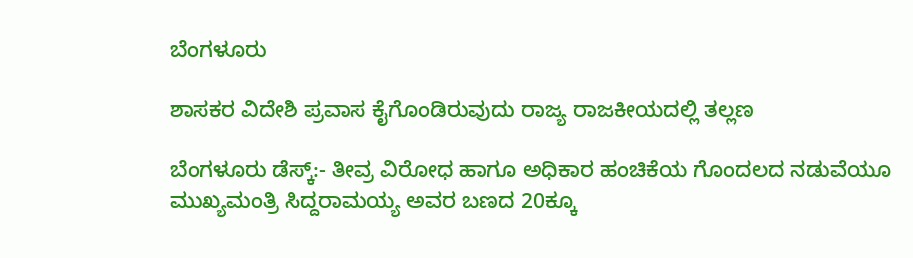ಬೆಂಗಳೂರು

ಶಾಸಕರ ವಿದೇಶಿ ಪ್ರವಾಸ ಕೈಗೊಂಡಿರುವುದು ರಾಜ್ಯ ರಾಜಕೀಯದಲ್ಲಿ ತಲ್ಲಣ

ಬೆಂಗಳೂರು ಡೆಸ್ಕ್:- ತೀವ್ರ ವಿರೋಧ ಹಾಗೂ ಅಧಿಕಾರ ಹಂಚಿಕೆಯ ಗೊಂದಲದ ನಡುವೆಯೂ ಮುಖ್ಯಮಂತ್ರಿ ಸಿದ್ದರಾಮಯ್ಯ ಅವರ ಬಣದ 20ಕ್ಕೂ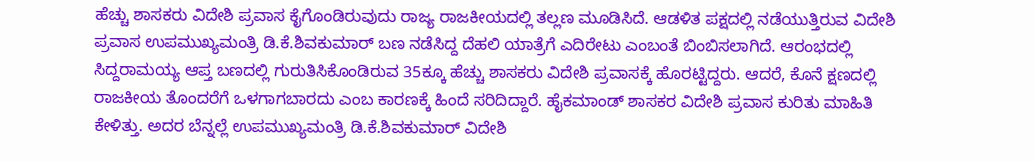ಹೆಚ್ಚು ಶಾಸಕರು ವಿದೇಶಿ ಪ್ರವಾಸ ಕೈಗೊಂಡಿರುವುದು ರಾಜ್ಯ ರಾಜಕೀಯದಲ್ಲಿ ತಲ್ಲಣ ಮೂಡಿಸಿದೆ. ಆಡಳಿತ ಪಕ್ಷದಲ್ಲಿ ನಡೆಯುತ್ತಿರುವ ವಿದೇಶಿ ಪ್ರವಾಸ ಉಪಮುಖ್ಯಮಂತ್ರಿ ಡಿ.ಕೆ.ಶಿವಕುಮಾರ್‌ ಬಣ ನಡೆಸಿದ್ದ ದೆಹಲಿ ಯಾತ್ರೆಗೆ ಎದಿರೇಟು ಎಂಬಂತೆ ಬಿಂಬಿಸಲಾಗಿದೆ. ಆರಂಭದಲ್ಲಿ ಸಿದ್ದರಾಮಯ್ಯ ಆಪ್ತ ಬಣದಲ್ಲಿ ಗುರುತಿಸಿಕೊಂಡಿರುವ 35ಕ್ಕೂ ಹೆಚ್ಚು ಶಾಸಕರು ವಿದೇಶಿ ಪ್ರವಾಸಕ್ಕೆ ಹೊರಟ್ಟಿದ್ದರು. ಆದರೆ, ಕೊನೆ ಕ್ಷಣದಲ್ಲಿ ರಾಜಕೀಯ ತೊಂದರೆಗೆ ಒಳಗಾಗಬಾರದು ಎಂಬ ಕಾರಣಕ್ಕೆ ಹಿಂದೆ ಸರಿದಿದ್ದಾರೆ. ಹೈಕಮಾಂಡ್‌ ಶಾಸಕರ ವಿದೇಶಿ ಪ್ರವಾಸ ಕುರಿತು ಮಾಹಿತಿ ಕೇಳಿತ್ತು. ಅದರ ಬೆನ್ನಲ್ಲೆ ಉಪಮುಖ್ಯಮಂತ್ರಿ ಡಿ.ಕೆ.ಶಿವಕುಮಾರ್‌ ವಿದೇಶಿ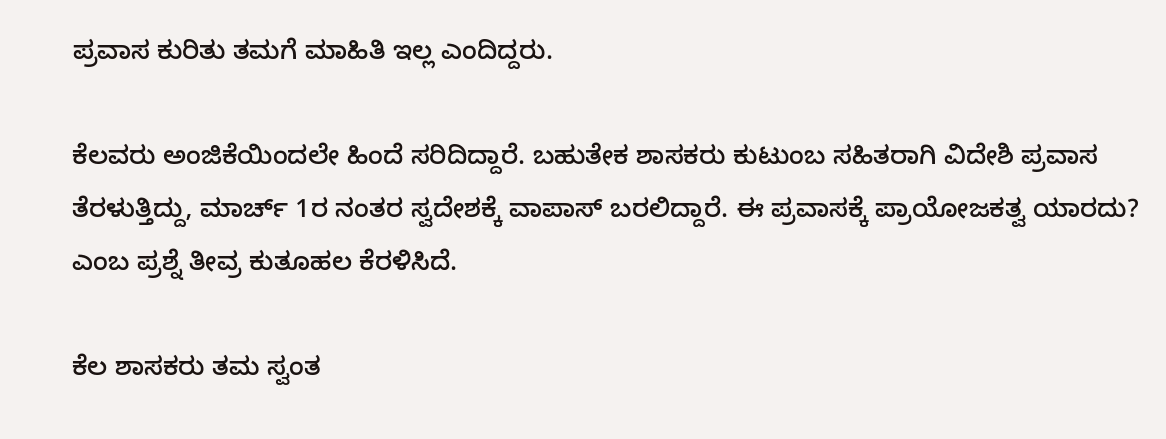ಪ್ರವಾಸ ಕುರಿತು ತಮಗೆ ಮಾಹಿತಿ ಇಲ್ಲ ಎಂದಿದ್ದರು.

ಕೆಲವರು ಅಂಜಿಕೆಯಿಂದಲೇ ಹಿಂದೆ ಸರಿದಿದ್ದಾರೆ. ಬಹುತೇಕ ಶಾಸಕರು ಕುಟುಂಬ ಸಹಿತರಾಗಿ ವಿದೇಶಿ ಪ್ರವಾಸ ತೆರಳುತ್ತಿದ್ದು, ಮಾರ್ಚ್‌ 1ರ ನಂತರ ಸ್ವದೇಶಕ್ಕೆ ವಾಪಾಸ್‌‍ ಬರಲಿದ್ದಾರೆ. ಈ ಪ್ರವಾಸಕ್ಕೆ ಪ್ರಾಯೋಜಕತ್ವ ಯಾರದು? ಎಂಬ ಪ್ರಶ್ನೆ ತೀವ್ರ ಕುತೂಹಲ ಕೆರಳಿಸಿದೆ.

ಕೆಲ ಶಾಸಕರು ತಮ ಸ್ವಂತ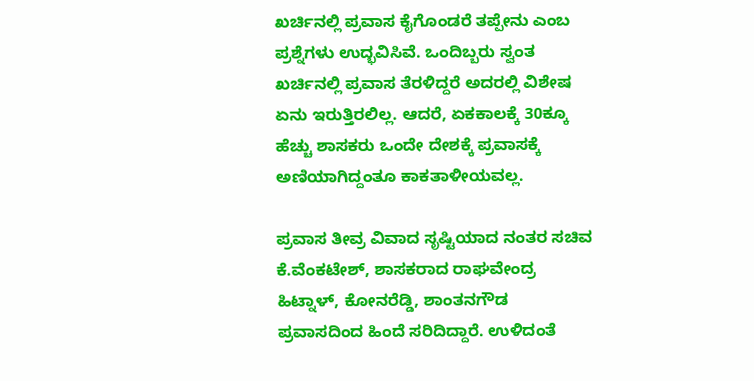ಖರ್ಚಿನಲ್ಲಿ ಪ್ರವಾಸ ಕೈಗೊಂಡರೆ ತಪ್ಪೇನು ಎಂಬ ಪ್ರಶ್ನೆಗಳು ಉದ್ಭವಿಸಿವೆ. ಒಂದಿಬ್ಬರು ಸ್ವಂತ ಖರ್ಚಿನಲ್ಲಿ ಪ್ರವಾಸ ತೆರಳಿದ್ದರೆ ಅದರಲ್ಲಿ ವಿಶೇಷ ಏನು ಇರುತ್ತಿರಲಿಲ್ಲ. ಆದರೆ, ಏಕಕಾಲಕ್ಕೆ 30ಕ್ಕೂ ಹೆಚ್ಚು ಶಾಸಕರು ಒಂದೇ ದೇಶಕ್ಕೆ ಪ್ರವಾಸಕ್ಕೆ ಅಣಿಯಾಗಿದ್ದಂತೂ ಕಾಕತಾಳೀಯವಲ್ಲ.

ಪ್ರವಾಸ ತೀವ್ರ ವಿವಾದ ಸೃಷ್ಟಿಯಾದ ನಂತರ ಸಚಿವ ಕೆ.ವೆಂಕಟೇಶ್‌, ಶಾಸಕರಾದ ರಾಘವೇಂದ್ರ ಹಿಟ್ನಾಳ್‌, ಕೋನರೆಡ್ಡಿ, ಶಾಂತನಗೌಡ ಪ್ರವಾಸದಿಂದ ಹಿಂದೆ ಸರಿದಿದ್ದಾರೆ. ಉಳಿದಂತೆ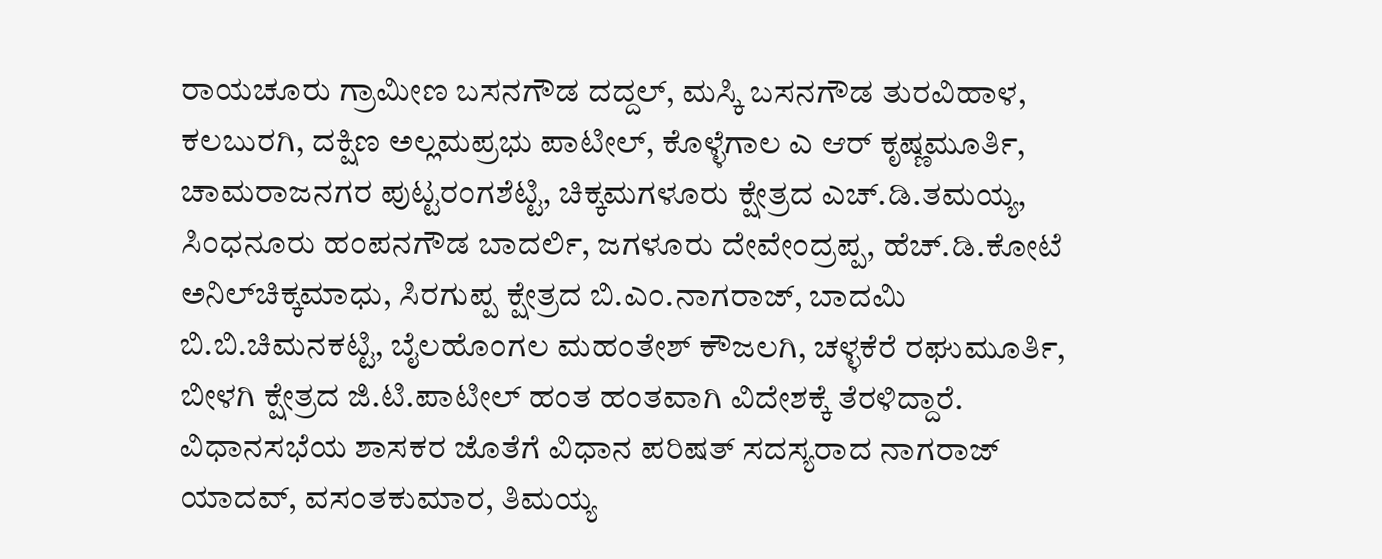ರಾಯಚೂರು ಗ್ರಾಮೀಣ ಬಸನಗೌಡ ದದ್ದಲ್‌, ಮಸ್ಕಿ ಬಸನಗೌಡ ತುರವಿಹಾಳ, ಕಲಬುರಗಿ, ದಕ್ಷಿಣ ಅಲ್ಲಮಪ್ರಭು ಪಾಟೀಲ್‌, ಕೊಳ್ಳೆಗಾಲ ಎ ಆರ್‌ ಕೃಷ್ಣಮೂರ್ತಿ, ಚಾಮರಾಜನಗರ ಪುಟ್ಟರಂಗಶೆಟ್ಟಿ, ಚಿಕ್ಕಮಗಳೂರು ಕ್ಷೇತ್ರದ ಎಚ್‌.ಡಿ.ತಮಯ್ಯ, ಸಿಂಧನೂರು ಹಂಪನಗೌಡ ಬಾದರ್ಲಿ, ಜಗಳೂರು ದೇವೇಂದ್ರಪ್ಪ, ಹೆಚ್‌.ಡಿ.ಕೋಟೆ ಅನಿಲ್‌ಚಿಕ್ಕಮಾಧು, ಸಿರಗುಪ್ಪ ಕ್ಷೇತ್ರದ ಬಿ.ಎಂ.ನಾಗರಾಜ್‌, ಬಾದಮಿ ಬಿ.ಬಿ.ಚಿಮನಕಟ್ಟಿ, ಬೈಲಹೊಂಗಲ ಮಹಂತೇಶ್‌ ಕೌಜಲಗಿ, ಚಳ್ಳಕೆರೆ ರಘುಮೂರ್ತಿ, ಬೀಳಗಿ ಕ್ಷೇತ್ರದ ಜಿ.ಟಿ.ಪಾಟೀಲ್‌ ಹಂತ ಹಂತವಾಗಿ ವಿದೇಶಕ್ಕೆ ತೆರಳಿದ್ದಾರೆ. ವಿಧಾನಸಭೆಯ ಶಾಸಕರ ಜೊತೆಗೆ ವಿಧಾನ ಪರಿಷತ್‌ ಸದಸ್ಯರಾದ ನಾಗರಾಜ್‌ ಯಾದವ್‌, ವಸಂತಕುಮಾರ, ತಿಮಯ್ಯ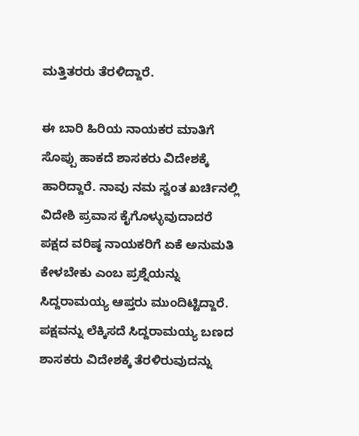ಮತ್ತಿತರರು ತೆರಳಿದ್ದಾರೆ.

ಈ ಬಾರಿ ಹಿರಿಯ ನಾಯಕರ ಮಾತಿಗೆ ಸೊಪ್ಪು ಹಾಕದೆ ಶಾಸಕರು ವಿದೇಶಕ್ಕೆ ಹಾರಿದ್ದಾರೆ. ನಾವು ನಮ ಸ್ವಂತ ಖರ್ಚಿನಲ್ಲಿ ವಿದೇಶಿ ಪ್ರವಾಸ ಕೈಗೊಳ್ಳುವುದಾದರೆ ಪಕ್ಷದ ವರಿಷ್ಠ ನಾಯಕರಿಗೆ ಏಕೆ ಅನುಮತಿ ಕೇಳಬೇಕು ಎಂಬ ಪ್ರಶ್ನೆಯನ್ನು ಸಿದ್ದರಾಮಯ್ಯ ಆಪ್ತರು ಮುಂದಿಟ್ಟಿದ್ದಾರೆ. ಪಕ್ಷವನ್ನು ಲೆಕ್ಕಿಸದೆ ಸಿದ್ದರಾಮಯ್ಯ ಬಣದ ಶಾಸಕರು ವಿದೇಶಕ್ಕೆ ತೆರಳಿರುವುದನ್ನು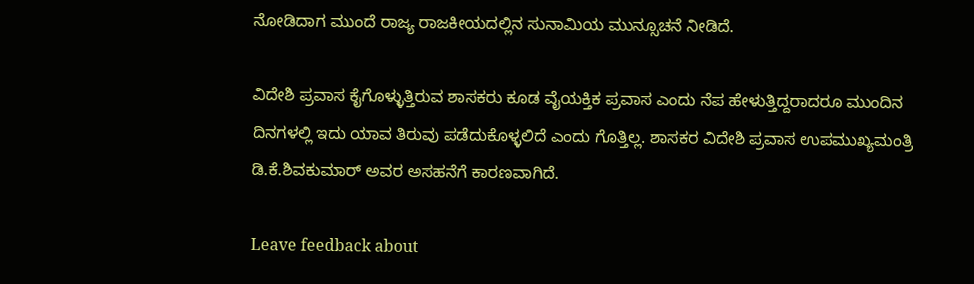ನೋಡಿದಾಗ ಮುಂದೆ ರಾಜ್ಯ ರಾಜಕೀಯದಲ್ಲಿನ ಸುನಾಮಿಯ ಮುನ್ಸೂಚನೆ ನೀಡಿದೆ.

ವಿದೇಶಿ ಪ್ರವಾಸ ಕೈಗೊಳ್ಳುತ್ತಿರುವ ಶಾಸಕರು ಕೂಡ ವೈಯಕ್ತಿಕ ಪ್ರವಾಸ ಎಂದು ನೆಪ ಹೇಳುತ್ತಿದ್ದರಾದರೂ ಮುಂದಿನ ದಿನಗಳಲ್ಲಿ ಇದು ಯಾವ ತಿರುವು ಪಡೆದುಕೊಳ್ಳಲಿದೆ ಎಂದು ಗೊತ್ತಿಲ್ಲ. ಶಾಸಕರ ವಿದೇಶಿ ಪ್ರವಾಸ ಉಪಮುಖ್ಯಮಂತ್ರಿ ಡಿ.ಕೆ.ಶಿವಕುಮಾರ್‌ ಅವರ ಅಸಹನೆಗೆ ಕಾರಣವಾಗಿದೆ.

Leave feedback about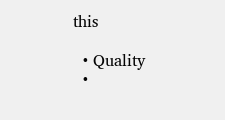this

  • Quality
  •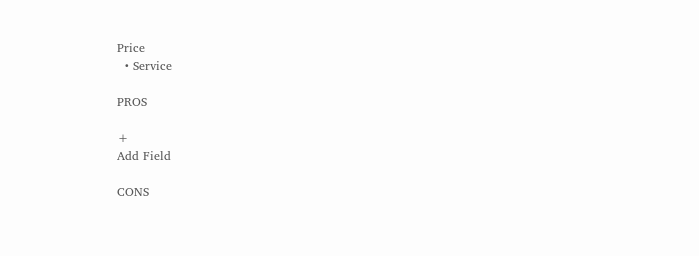Price
  • Service

PROS

+
Add Field

CONS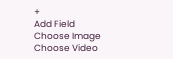+
Add Field
Choose Image
Choose Video